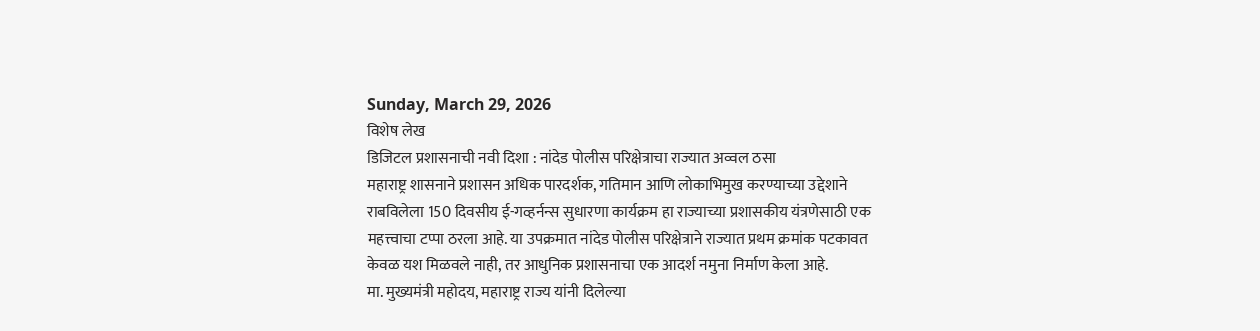Sunday, March 29, 2026
विशेष लेख
डिजिटल प्रशासनाची नवी दिशा : नांदेड पोलीस परिक्षेत्राचा राज्यात अव्वल ठसा
महाराष्ट्र शासनाने प्रशासन अधिक पारदर्शक, गतिमान आणि लोकाभिमुख करण्याच्या उद्देशाने राबविलेला 150 दिवसीय ई-गव्हर्नन्स सुधारणा कार्यक्रम हा राज्याच्या प्रशासकीय यंत्रणेसाठी एक महत्त्वाचा टप्पा ठरला आहे. या उपक्रमात नांदेड पोलीस परिक्षेत्राने राज्यात प्रथम क्रमांक पटकावत केवळ यश मिळवले नाही, तर आधुनिक प्रशासनाचा एक आदर्श नमुना निर्माण केला आहे.
मा. मुख्यमंत्री महोदय, महाराष्ट्र राज्य यांनी दिलेल्या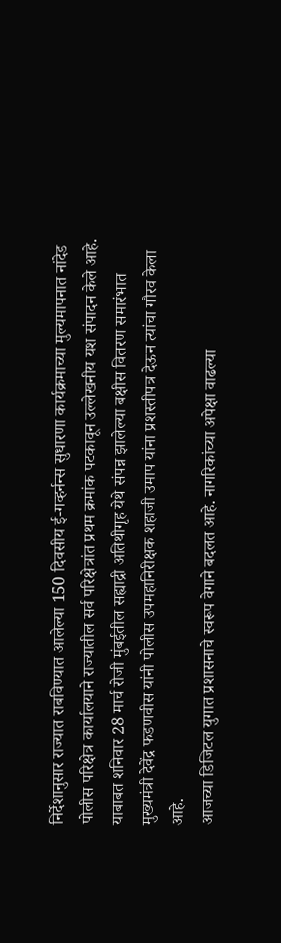निर्देशानुसार राज्यात राबविण्यात आलेल्या 150 दिवसीय ई-गव्हर्नन्स सुधारणा कार्यक्रमाच्या मुल्यमापनात नांदेड पोलीस परिक्षेत्र कार्यालयाने राज्यातील सर्व परिक्षेत्रांत प्रथम क्रमांक पटकावून उल्लेखनीय यश संपादन केले आहे. याबाबत शनिवार 28 मार्च रोजी मुंबईतील सह्याद्री अतिथीगृह येथे संपन्न झालेल्या बक्षीस वितरण समारंभात मुख्यमंत्री देवेंद्र फडणवीस यांनी पोलीस उपमहानिरीक्षक शहाजी उमाप यांना प्रशस्तीपत्र देऊन त्यांचा गौरव केला आहे.
आजच्या डिजिटल युगात प्रशासनाचे स्वरूप वेगाने बदलत आहे. नागरिकांच्या अपेक्षा वाढल्या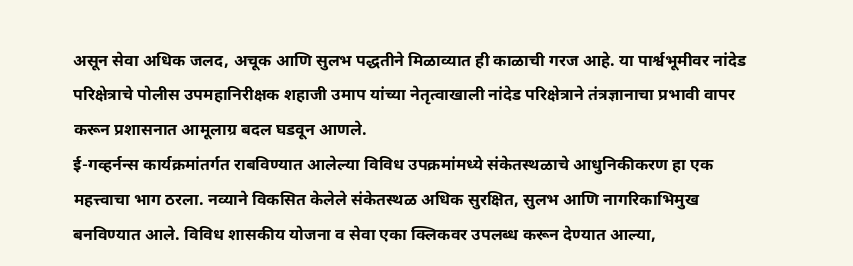असून सेवा अधिक जलद, अचूक आणि सुलभ पद्धतीने मिळाव्यात ही काळाची गरज आहे. या पार्श्वभूमीवर नांदेड परिक्षेत्राचे पोलीस उपमहानिरीक्षक शहाजी उमाप यांच्या नेतृत्वाखाली नांदेड परिक्षेत्राने तंत्रज्ञानाचा प्रभावी वापर करून प्रशासनात आमूलाग्र बदल घडवून आणले.
ई-गव्हर्नन्स कार्यक्रमांतर्गत राबविण्यात आलेल्या विविध उपक्रमांमध्ये संकेतस्थळाचे आधुनिकीकरण हा एक महत्त्वाचा भाग ठरला. नव्याने विकसित केलेले संकेतस्थळ अधिक सुरक्षित, सुलभ आणि नागरिकाभिमुख बनविण्यात आले. विविध शासकीय योजना व सेवा एका क्लिकवर उपलब्ध करून देण्यात आल्या,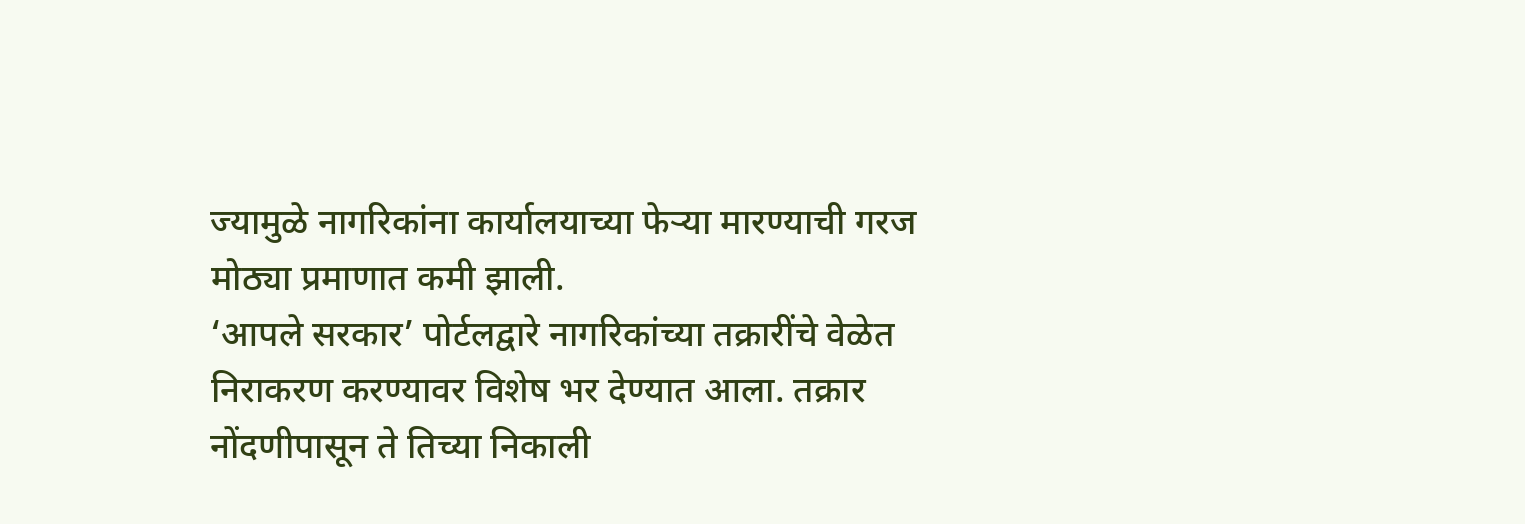ज्यामुळे नागरिकांना कार्यालयाच्या फेऱ्या मारण्याची गरज मोठ्या प्रमाणात कमी झाली.
‘आपले सरकार’ पोर्टलद्वारे नागरिकांच्या तक्रारींचे वेळेत निराकरण करण्यावर विशेष भर देण्यात आला. तक्रार नोंदणीपासून ते तिच्या निकाली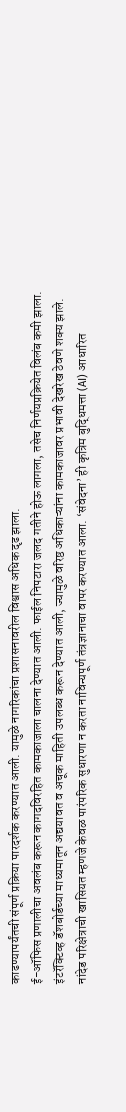काढण्यापर्यंतची संपूर्ण प्रक्रिया पारदर्शक करण्यात आली. यामुळे नागरिकांचा प्रशासनावरील विश्वास अधिक दृढ झाला.
ई-ऑफिस प्रणालीचा अवलंब करून कागदविरहित कामकाजाला चालना देण्यात आली. फाईल निपटारा जलद गतीने होऊ लागला, तसेच निर्णयप्रक्रियेत विलंब कमी झाला. इंटरॅक्टिव्ह डॅशबोर्डच्या माध्यमातून अद्ययावत व अचूक माहिती उपलब्ध करून देण्यात आली, ज्यामुळे वरिष्ठ अधिकाऱ्यांना कामकाजावर प्रभावी देखरेख ठेवणे शक्य झाले.
नांदेड परिक्षेत्राची खासियत म्हणजे केवळ पारंपरिक सुधारणा न करता नाविन्यपूर्ण तंत्रज्ञानाचा वापर करण्यात आला. ‘संवेदना’ ही कृत्रिम बुद्धिमत्ता (AI) आधारित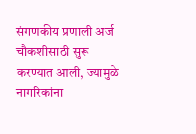संगणकीय प्रणाली अर्ज चौकशीसाठी सुरू करण्यात आली, ज्यामुळे नागरिकांना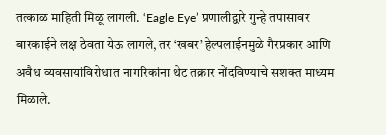तत्काळ माहिती मिळू लागली. ‘Eagle Eye’ प्रणालीद्वारे गुन्हे तपासावर बारकाईने लक्ष ठेवता येऊ लागले, तर ‘खबर’ हेल्पलाईनमुळे गैरप्रकार आणि अवैध व्यवसायांविरोधात नागरिकांना थेट तक्रार नोंदविण्याचे सशक्त माध्यम मिळाले.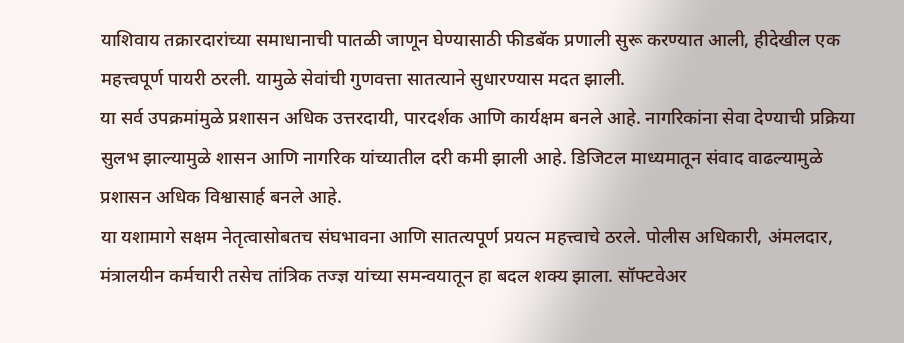याशिवाय तक्रारदारांच्या समाधानाची पातळी जाणून घेण्यासाठी फीडबॅक प्रणाली सुरू करण्यात आली, हीदेखील एक महत्त्वपूर्ण पायरी ठरली. यामुळे सेवांची गुणवत्ता सातत्याने सुधारण्यास मदत झाली.
या सर्व उपक्रमांमुळे प्रशासन अधिक उत्तरदायी, पारदर्शक आणि कार्यक्षम बनले आहे. नागरिकांना सेवा देण्याची प्रक्रिया सुलभ झाल्यामुळे शासन आणि नागरिक यांच्यातील दरी कमी झाली आहे. डिजिटल माध्यमातून संवाद वाढल्यामुळे प्रशासन अधिक विश्वासार्ह बनले आहे.
या यशामागे सक्षम नेतृत्वासोबतच संघभावना आणि सातत्यपूर्ण प्रयत्न महत्त्वाचे ठरले. पोलीस अधिकारी, अंमलदार, मंत्रालयीन कर्मचारी तसेच तांत्रिक तज्ज्ञ यांच्या समन्वयातून हा बदल शक्य झाला. सॉफ्टवेअर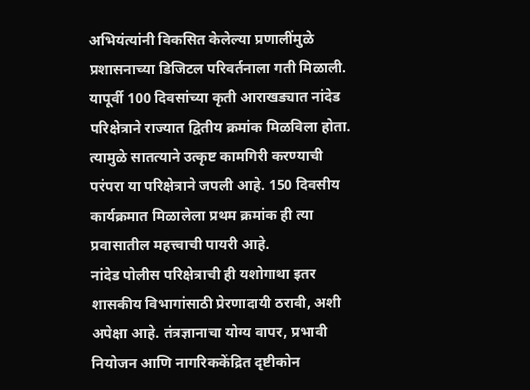अभियंत्यांनी विकसित केलेल्या प्रणालींमुळे प्रशासनाच्या डिजिटल परिवर्तनाला गती मिळाली.
यापूर्वी 100 दिवसांच्या कृती आराखड्यात नांदेड परिक्षेत्राने राज्यात द्वितीय क्रमांक मिळविला होता. त्यामुळे सातत्याने उत्कृष्ट कामगिरी करण्याची परंपरा या परिक्षेत्राने जपली आहे. 150 दिवसीय कार्यक्रमात मिळालेला प्रथम क्रमांक ही त्या प्रवासातील महत्त्वाची पायरी आहे.
नांदेड पोलीस परिक्षेत्राची ही यशोगाथा इतर शासकीय विभागांसाठी प्रेरणादायी ठरावी, अशी अपेक्षा आहे. तंत्रज्ञानाचा योग्य वापर, प्रभावी नियोजन आणि नागरिककेंद्रित दृष्टीकोन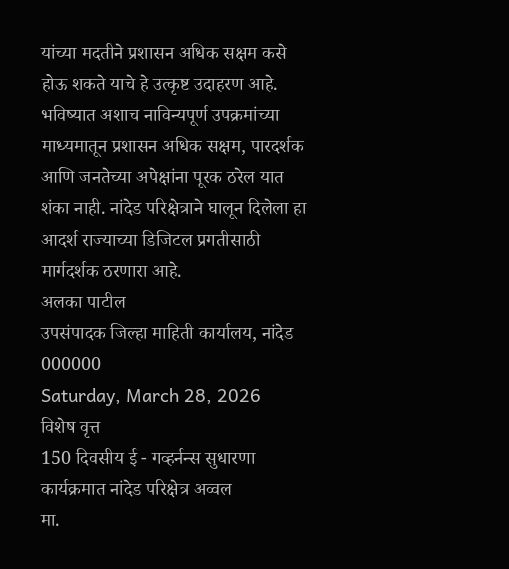यांच्या मदतीने प्रशासन अधिक सक्षम कसे होऊ शकते याचे हे उत्कृष्ट उदाहरण आहे.
भविष्यात अशाच नाविन्यपूर्ण उपक्रमांच्या माध्यमातून प्रशासन अधिक सक्षम, पारदर्शक आणि जनतेच्या अपेक्षांना पूरक ठरेल यात शंका नाही. नांदेड परिक्षेत्राने घालून दिलेला हा आदर्श राज्याच्या डिजिटल प्रगतीसाठी मार्गदर्शक ठरणारा आहे.
अलका पाटील
उपसंपादक जिल्हा माहिती कार्यालय, नांदेड
000000
Saturday, March 28, 2026
विशेष वृत्त
150 दिवसीय ई - गव्हर्नन्स सुधारणा कार्यक्रमात नांदेड परिक्षेत्र अव्वल
मा.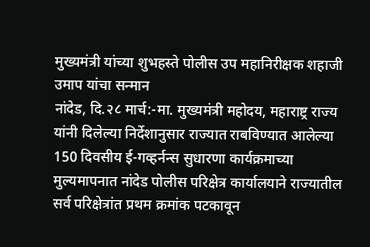मुख्यमंत्री यांच्या शुभहस्ते पोलीस उप महानिरीक्षक शहाजी उमाप यांचा सन्मान
नांदेड, दि.२८ मार्च:-मा. मुख्यमंत्री महोदय, महाराष्ट्र राज्य यांनी दिलेल्या निर्देशानुसार राज्यात राबविण्यात आलेल्या 150 दिवसीय ई-गव्हर्नन्स सुधारणा कार्यक्रमाच्या मुल्यमापनात नांदेड पोलीस परिक्षेत्र कार्यालयाने राज्यातील सर्व परिक्षेत्रांत प्रथम क्रमांक पटकावून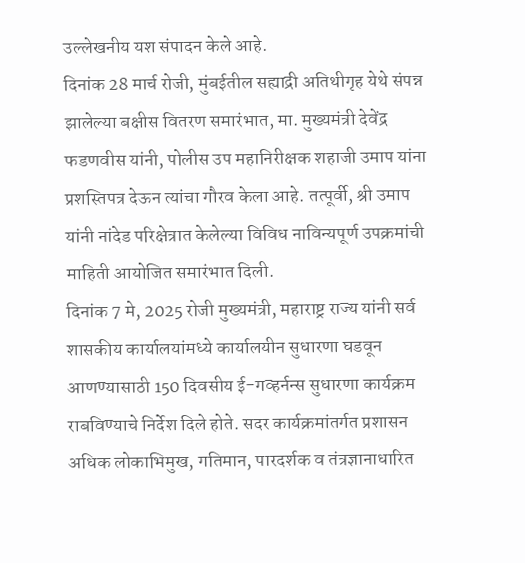उल्लेखनीय यश संपादन केले आहे.
दिनांक 28 मार्च रोजी, मुंबईतील सह्याद्री अतिथीगृह येथे संपन्न झालेल्या बक्षीस वितरण समारंभात, मा. मुख्यमंत्री देवेंद्र फडणवीस यांनी, पोलीस उप महानिरीक्षक शहाजी उमाप यांना प्रशस्तिपत्र देऊन त्यांचा गौरव केला आहे. तत्पूर्वी, श्री उमाप यांनी नांदेड परिक्षेत्रात केलेल्या विविध नाविन्यपूर्ण उपक्रमांची माहिती आयोजित समारंभात दिली.
दिनांक 7 मे, 2025 रोजी मुख्यमंत्री, महाराष्ट्र राज्य यांनी सर्व शासकीय कार्यालयांमध्ये कार्यालयीन सुधारणा घडवून आणण्यासाठी 150 दिवसीय ई-गव्हर्नन्स सुधारणा कार्यक्रम राबविण्याचे निर्देश दिले होते. सदर कार्यक्रमांतर्गत प्रशासन अधिक लोकाभिमुख, गतिमान, पारदर्शक व तंत्रज्ञानाधारित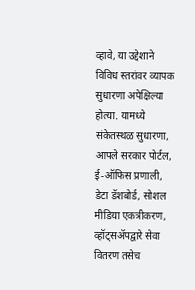व्हावे, या उद्देशाने विविध स्तरांवर व्यापक सुधारणा अपेक्षिल्या होत्या. यामध्ये संकेतस्थळ सुधारणा, आपले सरकार पोर्टल, ई-ऑफिस प्रणाली, डेटा डॅशबोर्ड, सोशल मीडिया एकत्रीकरण, व्हॉट्सॲपद्वारे सेवा वितरण तसेच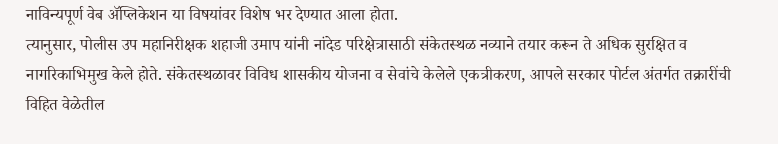नाविन्यपूर्ण वेब ॲप्लिकेशन या विषयांवर विशेष भर देण्यात आला होता.
त्यानुसार, पोलीस उप महानिरीक्षक शहाजी उमाप यांनी नांदेड परिक्षेत्रासाठी संकेतस्थळ नव्याने तयार करून ते अधिक सुरक्षित व नागरिकाभिमुख केले होते. संकेतस्थळावर विविध शासकीय योजना व सेवांचे केलेले एकत्रीकरण, आपले सरकार पोर्टल अंतर्गत तक्रारींची विहित वेळेतील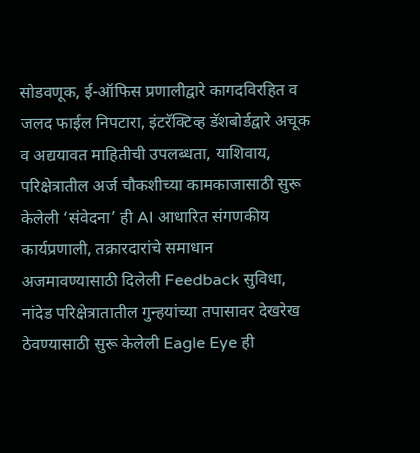सोडवणूक, ई-ऑफिस प्रणालीद्वारे कागदविरहित व जलद फाईल निपटारा, इंटरॅक्टिव्ह डॅशबोर्डद्वारे अचूक व अद्ययावत माहितीची उपलब्धता, याशिवाय, परिक्षेत्रातील अर्ज चौकशीच्या कामकाजासाठी सुरू केलेली ‘संवेदना’ ही AI आधारित संगणकीय कार्यप्रणाली, तक्रारदारांचे समाधान अजमावण्यासाठी दिलेली Feedback सुविधा, नांदेड परिक्षेत्रातातील गुन्हयांच्या तपासावर देखरेख ठेवण्यासाठी सुरू केलेली Eagle Eye ही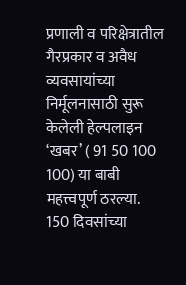प्रणाली व परिक्षेत्रातील गैरप्रकार व अवैध व्यवसायांच्या निर्मूलनासाठी सुरू केलेली हेल्पलाइन ‘खबर’ ( 91 50 100 100) या बाबी महत्त्वपूर्ण ठरल्या.
150 दिवसांच्या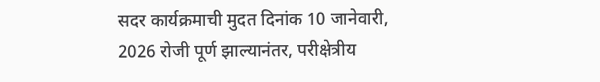सदर कार्यक्रमाची मुदत दिनांक 10 जानेवारी, 2026 रोजी पूर्ण झाल्यानंतर, परीक्षेत्रीय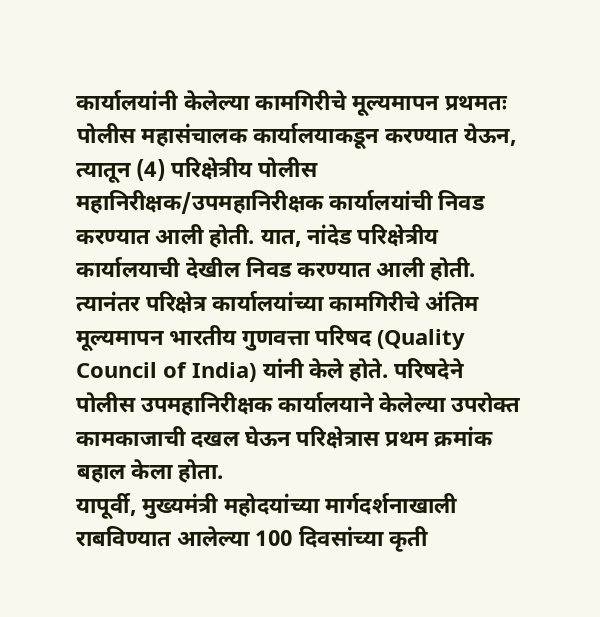कार्यालयांनी केलेल्या कामगिरीचे मूल्यमापन प्रथमतः पोलीस महासंचालक कार्यालयाकडून करण्यात येऊन, त्यातून (4) परिक्षेत्रीय पोलीस महानिरीक्षक/उपमहानिरीक्षक कार्यालयांची निवड करण्यात आली होती. यात, नांदेड परिक्षेत्रीय कार्यालयाची देखील निवड करण्यात आली होती. त्यानंतर परिक्षेत्र कार्यालयांच्या कामगिरीचे अंतिम मूल्यमापन भारतीय गुणवत्ता परिषद (Quality Council of India) यांनी केले होते. परिषदेने पोलीस उपमहानिरीक्षक कार्यालयाने केलेल्या उपरोक्त कामकाजाची दखल घेऊन परिक्षेत्रास प्रथम क्रमांक बहाल केला होता.
यापूर्वी, मुख्यमंत्री महोदयांच्या मार्गदर्शनाखाली राबविण्यात आलेल्या 100 दिवसांच्या कृती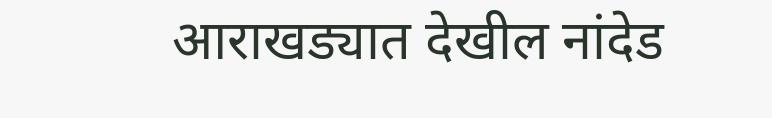आराखड्यात देखील नांदेड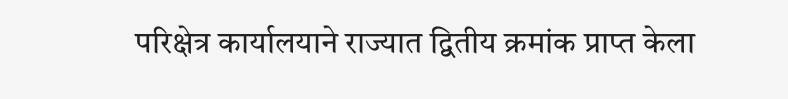परिक्षेत्र कार्यालयाने राज्यात द्वितीय क्रमांक प्राप्त केला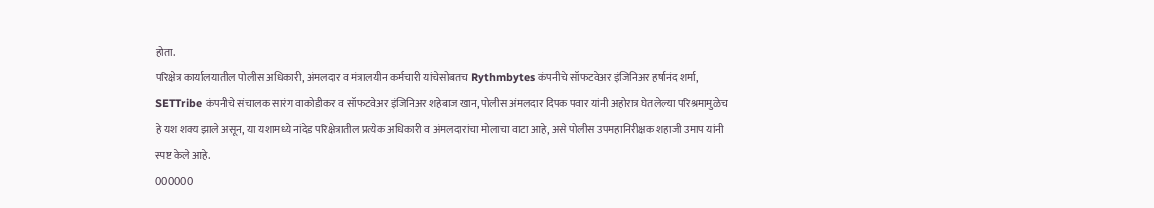होता.
परिक्षेत्र कार्यालयातील पोलीस अधिकारी, अंमलदार व मंत्रालयीन कर्मचारी यांचेसोबतच Rythmbytes कंपनीचे सॉफटवेअर इंजिनिअर हर्षानंद शर्मा, SETTribe कंपनीचे संचालक सारंग वाकोडीकर व सॉफटवेअर इंजिनिअर शहेबाज खान, पोलीस अंमलदार दिपक पवार यांनी अहोरात्र घेतलेल्या परिश्रमामुळेच हे यश शक्य झाले असून, या यशामध्ये नांदेड परिक्षेत्रातील प्रत्येक अधिकारी व अंमलदारांचा मोलाचा वाटा आहे, असे पोलीस उपमहानिरीक्षक शहाजी उमाप यांनी स्पष्ट केले आहे.
000000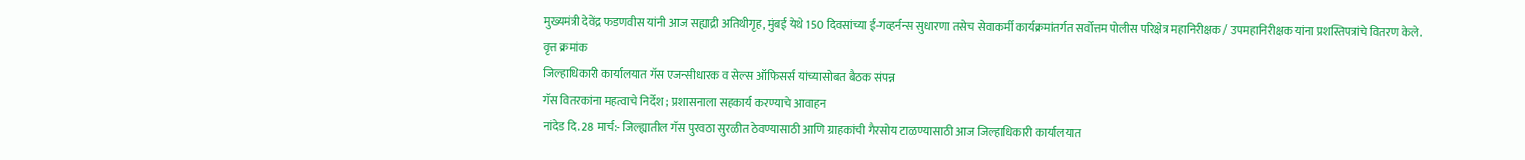मुख्यमंत्री देवेंद्र फडणवीस यांनी आज सह्याद्री अतिथीगृह, मुंबई येथे 150 दिवसांच्या ई-गव्हर्नन्स सुधारणा तसेच सेवाकर्मी कार्यक्रमांतर्गत सर्वोत्तम पोलीस परिक्षेत्र महानिरीक्षक / उपमहानिरीक्षक यांना प्रशस्तिपत्रांचे वितरण केले.
वृत्त क्रमांक
जिल्हाधिकारी कार्यालयात गॅस एजन्सीधारक व सेल्स ऑफिसर्स यांच्यासोबत बैठक संपन्न
गॅस वितरकांना महत्वाचे निर्देश ; प्रशासनाला सहकार्य करण्याचे आवाहन
नांदेड दि. 28 मार्च:- जिल्ह्यातील गॅस पुरवठा सुरळीत ठेवण्यासाठी आणि ग्राहकांची गैरसोय टाळण्यासाठी आज जिल्हाधिकारी कार्यालयात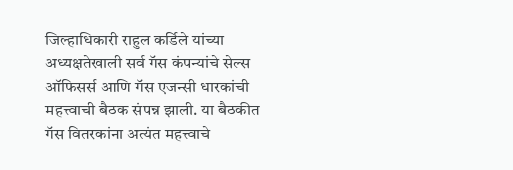जिल्हाधिकारी राहुल कर्डिले यांच्या अध्यक्षतेखाली सर्व गॅस कंपन्यांचे सेल्स ऑफिसर्स आणि गॅस एजन्सी धारकांची महत्त्वाची बैठक संपन्न झाली. या बैठकीत गॅस वितरकांना अत्यंत महत्त्वाचे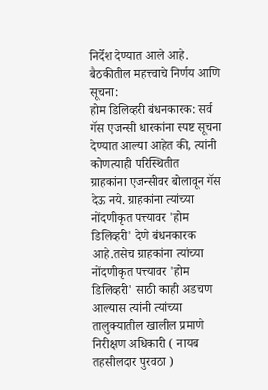निर्देश देण्यात आले आहे.
बैठकीतील महत्त्वाचे निर्णय आणि सूचना:
होम डिलिव्हरी बंधनकारक: सर्व गॅस एजन्सी धारकांना स्पष्ट सूचना देण्यात आल्या आहेत की, त्यांनी कोणत्याही परिस्थितीत
ग्राहकांना एजन्सीवर बोलावून गॅस देऊ नये. ग्राहकांना त्यांच्या नोंदणीकृत पत्त्यावर 'होम डिलिव्हरी' देणे बंधनकारक आहे.तसेच ग्राहकांना त्यांच्या नोंदणीकृत पत्त्यावर 'होम डिलिव्हरी' साठी काही अडचण आल्यास त्यांनी त्यांच्या तालुक्यातील खालील प्रमाणे निरीक्षण अधिकारी ( नायब तहसीलदार पुरवठा )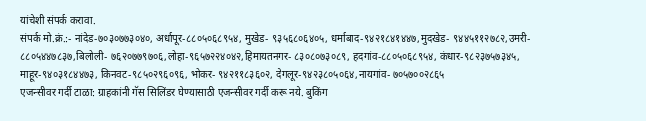यांचेशी संपर्क करावा.
संपर्क मो.क्रं.:- नांदेड-७०३०७७३०४०, अर्धापूर-८८०५०६८९५४, मुखेड- ९३५६८०६४०५, धर्माबाद-९४२१८४१४४७,मुदखेड- ९४४५११२७८२,उमरी- ८८०५४४७८३७,बिलोली- ७६२०७७९७०६,लोहा-९६५७२२४०४२,हिमायतनगर- ८३०८०७३०८९, हदगांव-८८०५०६८९५४, कंधार-९८२३७५७३४५, माहूर-९४०३१८४४७३, किनवट-९८५०२९६०९६, भोकर- ९४२११८३६०२, देगलूर-९४२३८०५०६४,नायगांव- ७०५७००२८६५
एजन्सीवर गर्दी टाळा: ग्राहकांनी गॅस सिलिंडर घेण्यासाठी एजन्सीवर गर्दी करू नये. बुकिंग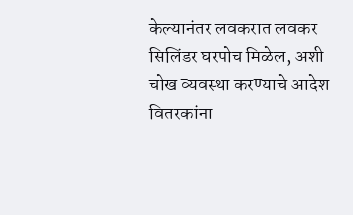केल्यानंतर लवकरात लवकर सिलिंडर घरपोच मिळेल, अशी चोख व्यवस्था करण्याचे आदेश वितरकांना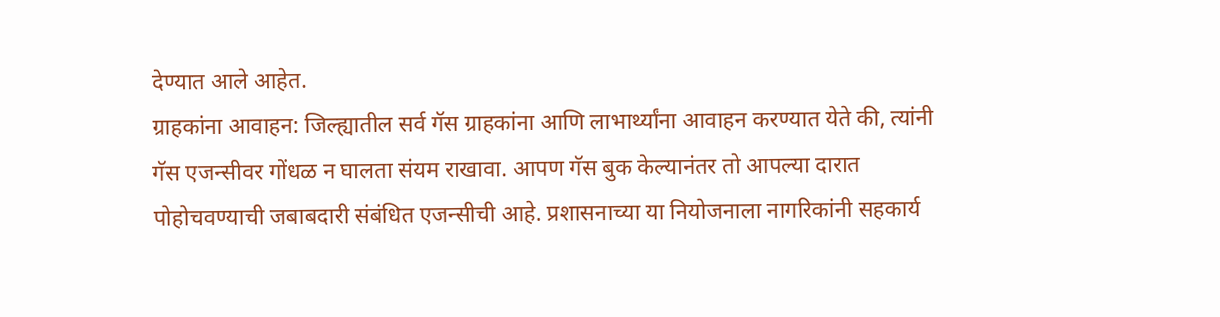देण्यात आले आहेत.
ग्राहकांना आवाहन: जिल्ह्यातील सर्व गॅस ग्राहकांना आणि लाभार्थ्यांना आवाहन करण्यात येते की, त्यांनी गॅस एजन्सीवर गोंधळ न घालता संयम राखावा. आपण गॅस बुक केल्यानंतर तो आपल्या दारात पोहोचवण्याची जबाबदारी संबंधित एजन्सीची आहे. प्रशासनाच्या या नियोजनाला नागरिकांनी सहकार्य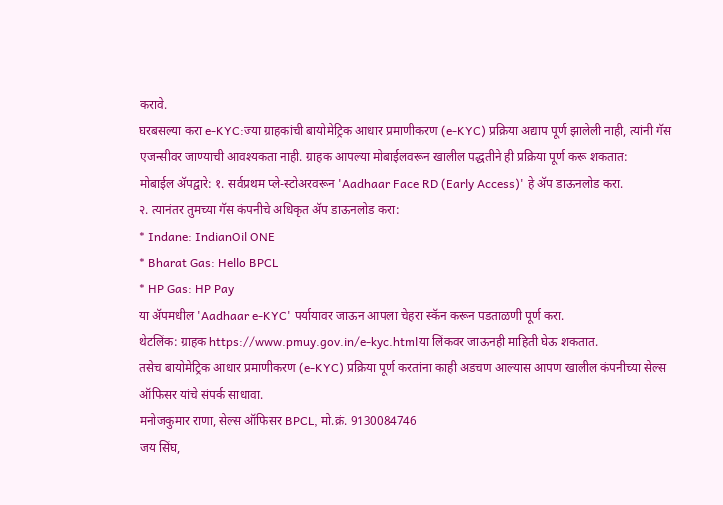करावे.
घरबसल्या करा e-KYC:ज्या ग्राहकांची बायोमेट्रिक आधार प्रमाणीकरण (e-KYC) प्रक्रिया अद्याप पूर्ण झालेली नाही, त्यांनी गॅस एजन्सीवर जाण्याची आवश्यकता नाही. ग्राहक आपल्या मोबाईलवरून खालील पद्धतीने ही प्रक्रिया पूर्ण करू शकतात:
मोबाईल ॲपद्वारे: १. सर्वप्रथम प्ले-स्टोअरवरून 'Aadhaar Face RD (Early Access)' हे ॲप डाऊनलोड करा.
२. त्यानंतर तुमच्या गॅस कंपनीचे अधिकृत ॲप डाऊनलोड करा:
* Indane: IndianOil ONE
* Bharat Gas: Hello BPCL
* HP Gas: HP Pay
या ॲपमधील 'Aadhaar e-KYC' पर्यायावर जाऊन आपला चेहरा स्कॅन करून पडताळणी पूर्ण करा.
थेटलिंक: ग्राहक https://www.pmuy.gov.in/e-kyc.htmlया लिंकवर जाऊनही माहिती घेऊ शकतात.
तसेच बायोमेट्रिक आधार प्रमाणीकरण (e-KYC) प्रक्रिया पूर्ण करतांना काही अडचण आल्यास आपण खालील कंपनीच्या सेल्स ऑफिसर यांचे संपर्क साधावा.
मनोजकुमार राणा, सेल्स ऑफिसर BPCL, मो.क्रं. 9130084746
जय सिंघ,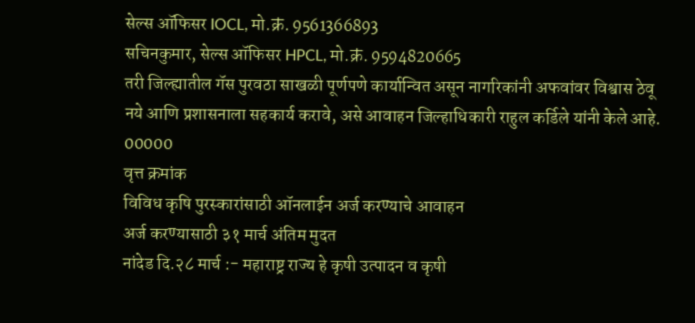सेल्स ऑफिसर IOCL, मो.क्रं. 9561366893
सचिनकुमार, सेल्स ऑफिसर HPCL, मो.क्रं. 9594820665
तरी जिल्ह्यातील गॅस पुरवठा साखळी पूर्णपणे कार्यान्वित असून नागरिकांनी अफवांवर विश्वास ठेवू नये आणि प्रशासनाला सहकार्य करावे, असे आवाहन जिल्हाधिकारी राहुल कर्डिले यांनी केले आहे.
00000
वृत्त क्रमांक
विविध कृषि पुरस्कारांसाठी ऑनलाईन अर्ज करण्याचे आवाहन
अर्ज करण्यासाठी ३१ मार्च अंतिम मुदत
नांदेड दि.२८ मार्च :- महाराष्ट्र राज्य हे कृषी उत्पादन व कृषी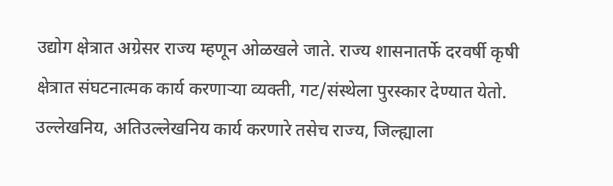उद्योग क्षेत्रात अग्रेसर राज्य म्हणून ओळखले जाते. राज्य शासनातर्फे दरवर्षी कृषी क्षेत्रात संघटनात्मक कार्य करणाऱ्या व्यक्ती, गट/संस्थेला पुरस्कार देण्यात येतो. उल्लेखनिय, अतिउल्लेखनिय कार्य करणारे तसेच राज्य, जिल्ह्याला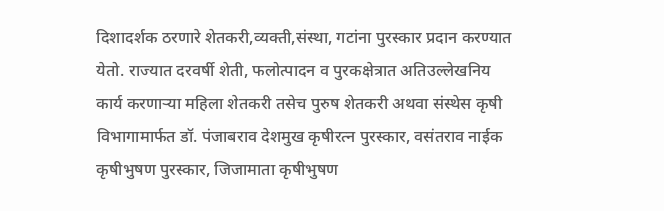दिशादर्शक ठरणारे शेतकरी,व्यक्ती,संस्था, गटांना पुरस्कार प्रदान करण्यात येतो. राज्यात दरवर्षी शेती, फलोत्पादन व पुरकक्षेत्रात अतिउल्लेखनिय कार्य करणाऱ्या महिला शेतकरी तसेच पुरुष शेतकरी अथवा संस्थेस कृषी विभागामार्फत डॉ. पंजाबराव देशमुख कृषीरत्न पुरस्कार, वसंतराव नाईक कृषीभुषण पुरस्कार, जिजामाता कृषीभुषण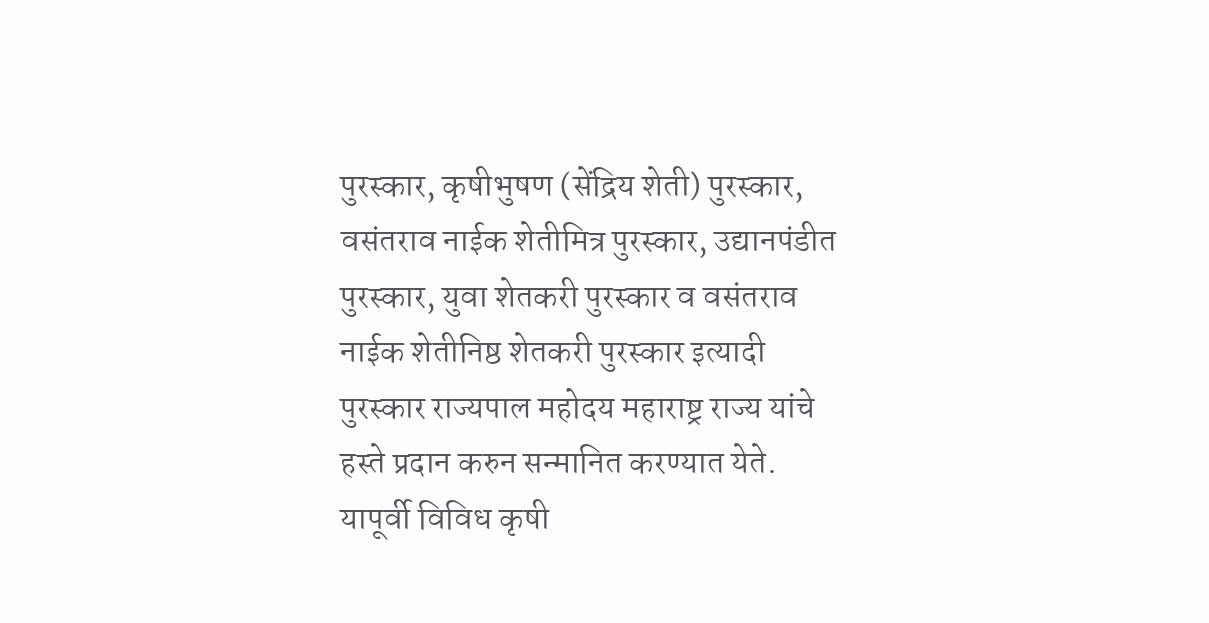पुरस्कार, कृषीभुषण (सेंद्रिय शेती) पुरस्कार, वसंतराव नाईक शेतीमित्र पुरस्कार, उद्यानपंडीत पुरस्कार, युवा शेतकरी पुरस्कार व वसंतराव नाईक शेतीनिष्ठ शेतकरी पुरस्कार इत्यादी पुरस्कार राज्यपाल महोदय महाराष्ट्र राज्य यांचे हस्ते प्रदान करुन सन्मानित करण्यात येते.
यापूर्वी विविध कृषी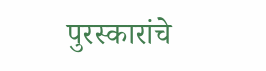पुरस्कारांचे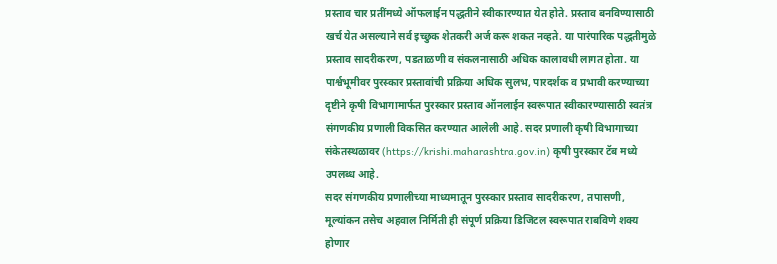प्रस्ताव चार प्रतींमध्ये ऑफलाईन पद्धतीने स्वीकारण्यात येत होते. प्रस्ताव बनविण्यासाठी खर्च येत असल्याने सर्व इच्छुक शेतकरी अर्ज करू शकत नव्हते. या पारंपारिक पद्धतीमुळे प्रस्ताव सादरीकरण, पडताळणी व संकलनासाठी अधिक कालावधी लागत होता. या पार्श्वभूमीवर पुरस्कार प्रस्तावांची प्रक्रिया अधिक सुलभ, पारदर्शक व प्रभावी करण्याच्या दृष्टीने कृषी विभागामार्फत पुरस्कार प्रस्ताव ऑनलाईन स्वरूपात स्वीकारण्यासाठी स्वतंत्र संगणकीय प्रणाली विकसित करण्यात आलेली आहे. सदर प्रणाली कृषी विभागाच्या संकेतस्थळावर (https://krishi.maharashtra.gov.in) कृषी पुरस्कार टॅब मध्ये उपलब्ध आहे.
सदर संगणकीय प्रणालीच्या माध्यमातून पुरस्कार प्रस्ताव सादरीकरण, तपासणी, मूल्यांकन तसेच अहवाल निर्मिती ही संपूर्ण प्रक्रिया डिजिटल स्वरूपात राबविणे शक्य होणार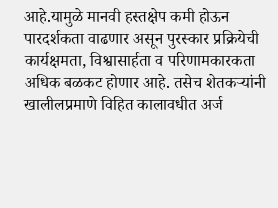आहे.यामुळे मानवी हस्तक्षेप कमी होऊन पारदर्शकता वाढणार असून पुरस्कार प्रक्रियेची कार्यक्षमता, विश्वासार्हता व परिणामकारकता अधिक बळकट होणार आहे. तसेच शेतकऱ्यांनी खालीलप्रमाणे विहित कालावधीत अर्ज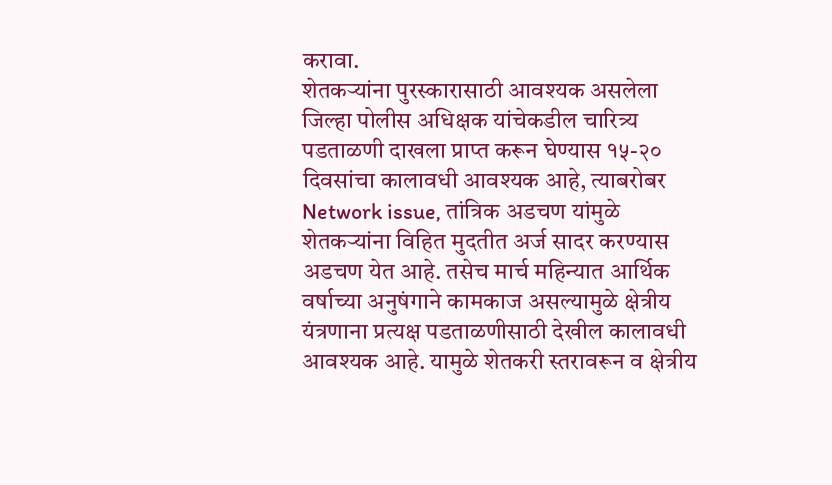करावा.
शेतकऱ्यांना पुरस्कारासाठी आवश्यक असलेला जिल्हा पोलीस अधिक्षक यांचेकडील चारित्र्य पडताळणी दाखला प्राप्त करून घेण्यास १५-२० दिवसांचा कालावधी आवश्यक आहे, त्याबरोबर Network issue, तांत्रिक अडचण यांमुळे शेतकऱ्यांना विहित मुदतीत अर्ज सादर करण्यास अडचण येत आहे. तसेच मार्च महिन्यात आर्थिक वर्षाच्या अनुषंगाने कामकाज असल्यामुळे क्षेत्रीय यंत्रणाना प्रत्यक्ष पडताळणीसाठी देखील कालावधी आवश्यक आहे. यामुळे शेतकरी स्तरावरून व क्षेत्रीय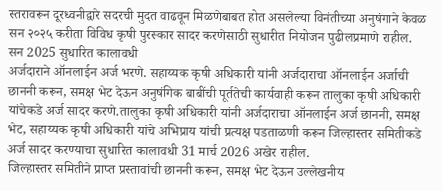स्तरावरून दूरध्वनीद्वारे सदरची मुदत वाढवून मिळणेबाबत होत असलेल्या विनंतीच्या अनुषंगाने केवळ सन २०२५ करीता विविध कृषी पुरस्कार सादर करणेसाठी सुधारीत नियोजन पुढीलप्रमाणे राहील.
सन 2025 सुधारित कालावधी
अर्जदाराने ऑनलाईन अर्ज भरणे. सहाय्यक कृषी अधिकारी यांनी अर्जदाराचा ऑनलाईन अर्जाची छाननी करून, समक्ष भेट देऊन अनुषंगिक बाबींची पूर्ततेची कार्यवाही करून तालुका कृषी अधिकारी यांचेकडे अर्ज सादर करणे.तालुका कृषी अधिकारी यांनी अर्जदाराचा ऑनलाईन अर्ज छाननी, समक्ष भेट, सहाय्यक कृषी अधिकारी यांचे अभिप्राय यांची प्रत्यक्ष पडताळणी करून जिल्हास्तर समितीकडे अर्ज सादर करण्याचा सुधारित कालावधी 31 मार्च 2026 अखेर राहील.
जिल्हास्तर समितीने प्राप्त प्रस्तावांची छाननी करून, समक्ष भेट देऊन उल्लेखनीय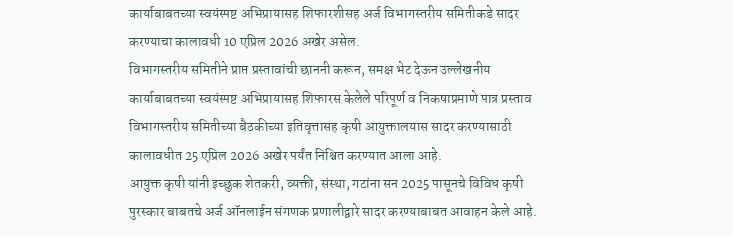कार्याबाबतच्या स्वयंस्पष्ट अभिप्रायासह शिफारशीसह अर्ज विभागस्तरीय समितीकडे सादर करण्याचा कालावधी 10 एप्रिल 2026 अखेर असेल.
विभागस्तरीय समितीने प्राप्त प्रस्तावांची छाननी करून, समक्ष भेट देऊन उल्लेखनीय कार्याबाबतच्या स्वयंस्पष्ट अभिप्रायासह शिफारस केलेले परिपूर्ण व निकषाप्रमाणे पात्र प्रस्ताव विभागस्तरीय समितीच्या बैठकीच्या इतिवृत्तासह कृषी आयुक्तालयास सादर करण्यासाठी कालावधीत 25 एप्रिल 2026 अखेर पर्यंत निश्चित करण्यात आला आहे.
आयुक्त कृषी यांनी इच्छुक शेतकरी, व्यक्ती, संस्था, गटांना सन 2025 पासूनचे विविध कृषी पुरस्कार बाबतचे अर्ज ऑनलाईन संगणक प्रणालीद्वारे सादर करण्याबाबत आवाहन केले आहे.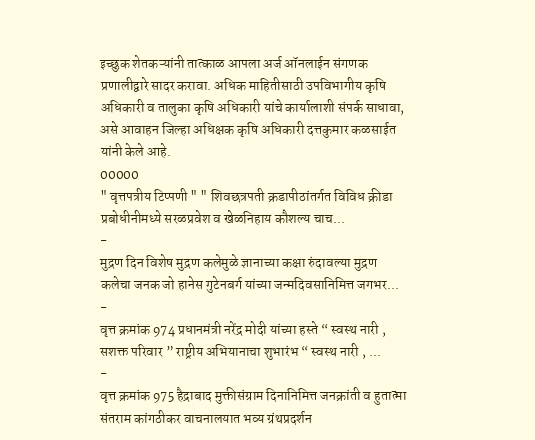इच्छुक शेतकऱ्यांनी तात्काळ आपला अर्ज ऑनलाईन संगणक प्रणालीद्वारे सादर करावा. अधिक माहितीसाठी उपविभागीय कृषि अधिकारी व तालुका कृषि अधिकारी यांचे कार्यालाशी संपर्क साधावा, असे आवाहन जिल्हा अधिक्षक कृषि अधिकारी दत्तकुमार कळसाईत यांनी केले आहे.
00000
" वृत्तपत्रीय टिप्पणी " " शिवछत्रपती क्रडापीठांतर्गत विविध क्रीडा प्रबोधीनीमध्ये सरळप्रवेश व खेळनिहाय कौशल्य चाच...
-
मुद्रण दिन विशेष मुद्रण कलेमुळे ज्ञानाच्या कक्षा रुंदावल्या मुद्रण कलेचा जनक जो हानेस गुटेनबर्ग यांच्या जन्मदिवसानिमित्त जगभर...
-
वृत्त क्रमांक 974 प्रधानमंत्री नरेंद्र मोदी यांच्या हस्ते “ स्वस्थ नारी , सशक्त परिवार ” राष्ट्रीय अभियानाचा शुभारंभ “ स्वस्थ नारी , ...
-
वृत्त क्रमांक 975 हैद्राबाद मुक्तीसंग्राम दिनानिमित्त जनक्रांती व हुतात्मा संतराम कांगठीकर वाचनालयात भव्य ग्रंथप्रदर्शन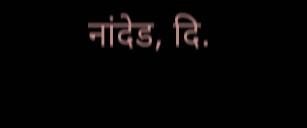नांदेड, दि.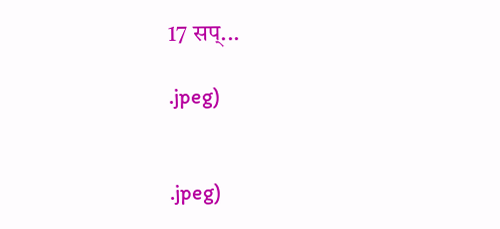17 सप्...

.jpeg)


.jpeg)